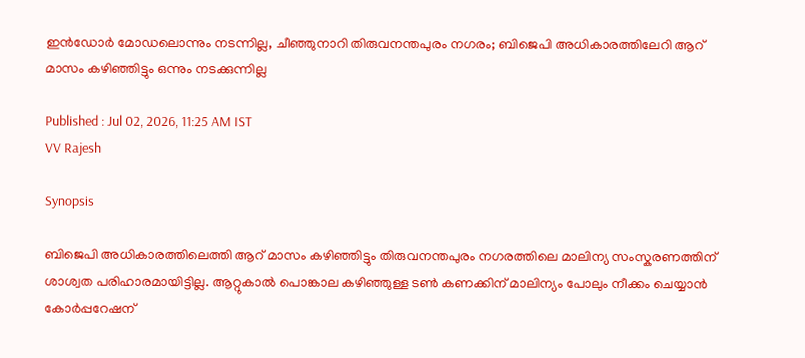ഇൻഡോർ മോഡലൊന്നും നടന്നില്ല, ചീഞ്ഞുനാറി തിരുവനന്തപുരം നഗരം; ബിജെപി അധികാരത്തിലേറി ആറ് മാസം കഴിഞ്ഞിട്ടും ഒന്നും നടക്കുന്നില്ല

Published : Jul 02, 2026, 11:25 AM IST
VV Rajesh

Synopsis

ബിജെപി അധികാരത്തിലെത്തി ആറ് മാസം കഴിഞ്ഞിട്ടും തിരുവനന്തപുരം നഗരത്തിലെ മാലിന്യ സംസ്കരണത്തിന് ശാശ്വത പരിഹാരമായിട്ടില്ല. ആറ്റുകാൽ പൊങ്കാല കഴിഞ്ഞുള്ള ടൺ കണക്കിന് മാലിന്യം പോലും നീക്കം ചെയ്യാൻ കോർപ്പറേഷന്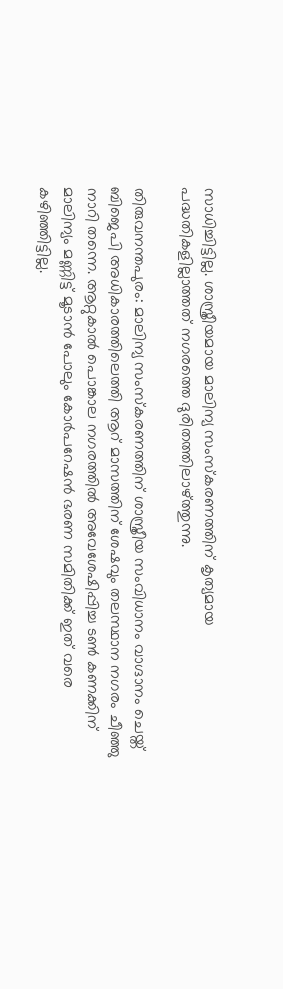സാധിച്ചിട്ടില്ല. ശാസ്ത്രീയമായ മാലിന്യ സംസ്കരണത്തിന് കൃത്യമായ പദ്ധതികളില്ലാത്തത് നഗരത്തെ ദുരിതത്തിലാഴ്ത്തുന്നു.

തിരുവനന്തപുരം: മാലിന്യ സംസ്കരണത്തിന് ശാസ്ത്രീയ സംവിധാനം വാഗ്ദാനം ചെയ്ത് ബിജെപി അധികാരത്തിലെത്തി ആറ് മാസത്തിന് ശേഷവും തലസ്ഥാന നഗരം ചീഞ്ഞു നാറി തന്നെ. ആറ്റുകാൽ പൊങ്കാല നഗരത്തിൽ അവേശേഷിപ്പിച്ച ടൺ കണക്കിന് മാലിന്യം മണ്ണിട്ട് മൂടാൻ പോലും കോർപറേഷൻ ഭരണ സമിതിക്ക് ഇത് വരെ കഴിഞ്ഞിട്ടില്ല.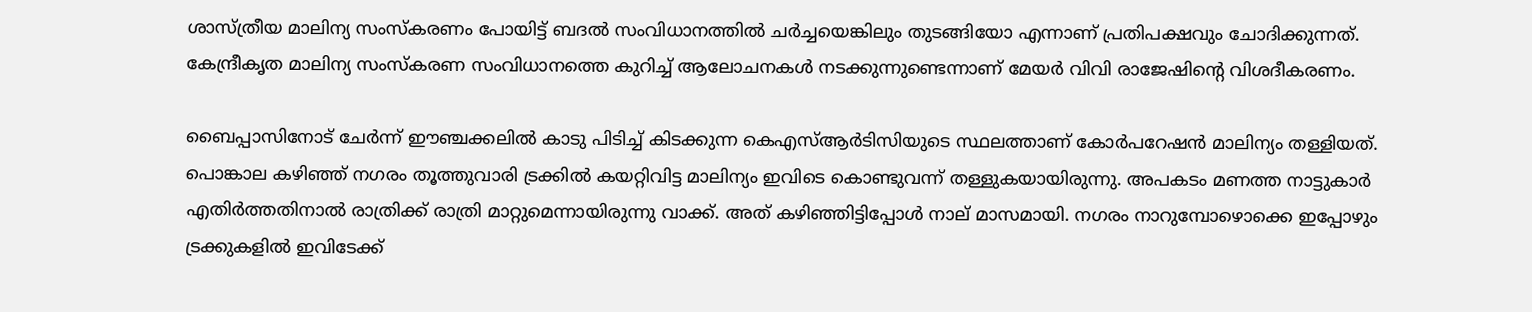ശാസ്ത്രീയ മാലിന്യ സംസ്കരണം പോയിട്ട് ബദൽ സംവിധാനത്തിൽ ചർച്ചയെങ്കിലും തുടങ്ങിയോ എന്നാണ് പ്രതിപക്ഷവും ചോദിക്കുന്നത്. കേന്ദ്രീകൃത മാലിന്യ സംസ്കരണ സംവിധാനത്തെ കുറിച്ച് ആലോചനകൾ നടക്കുന്നുണ്ടെന്നാണ് മേയർ വിവി രാജേഷിന്‍റെ വിശദീകരണം.

ബൈപ്പാസിനോട് ചേർന്ന് ഈഞ്ചക്കലിൽ കാടു പിടിച്ച് കിടക്കുന്ന കെഎസ്ആർടിസിയുടെ സ്ഥലത്താണ് കോർപറേഷൻ മാലിന്യം തള്ളിയത്. പൊങ്കാല കഴിഞ്ഞ് നഗരം തൂത്തുവാരി ട്രക്കിൽ കയറ്റിവിട്ട മാലിന്യം ഇവിടെ കൊണ്ടുവന്ന് തള്ളുകയായിരുന്നു. അപകടം മണത്ത നാട്ടുകാർ എതിർത്തതിനാൽ രാത്രിക്ക് രാത്രി മാറ്റുമെന്നായിരുന്നു വാക്ക്. അത് കഴിഞ്ഞിട്ടിപ്പോൾ നാല് മാസമായി. നഗരം നാറുമ്പോഴൊക്കെ ഇപ്പോഴും ട്രക്കുകളിൽ ഇവിടേക്ക്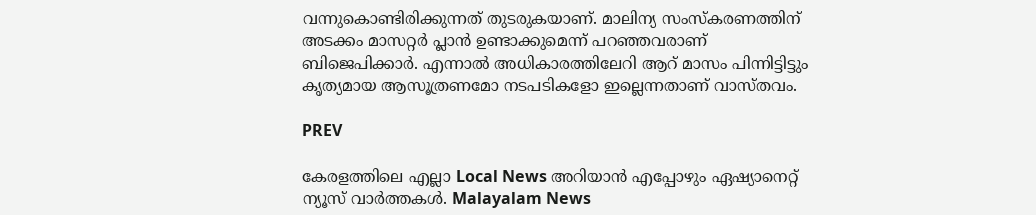വന്നുകൊണ്ടിരിക്കുന്നത് തുടരുകയാണ്. മാലിന്യ സംസ്കരണത്തിന് അടക്കം മാസറ്റർ പ്ലാൻ ഉണ്ടാക്കുമെന്ന് പറഞ്ഞവരാണ് ബിജെപിക്കാർ. എന്നാൽ അധികാരത്തിലേറി ആറ് മാസം പിന്നിട്ടിട്ടും കൃത്യമായ ആസൂത്രണമോ നടപടികളോ ഇല്ലെന്നതാണ് വാസ്തവം.

PREV

കേരളത്തിലെ എല്ലാ Local News അറിയാൻ എപ്പോഴും ഏഷ്യാനെറ്റ് ന്യൂസ് വാർത്തകൾ. Malayalam News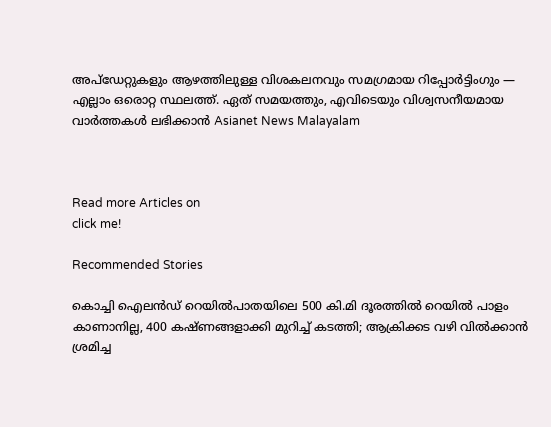അപ്‌ഡേറ്റുകളും ആഴത്തിലുള്ള വിശകലനവും സമഗ്രമായ റിപ്പോർട്ടിംഗും — എല്ലാം ഒരൊറ്റ സ്ഥലത്ത്. ഏത് സമയത്തും, എവിടെയും വിശ്വസനീയമായ വാർത്തകൾ ലഭിക്കാൻ Asianet News Malayalam



Read more Articles on
click me!

Recommended Stories

കൊച്ചി ഐലൻഡ് റെയിൽപാതയിലെ 500 കി.മി ദൂരത്തിൽ റെയിൽ പാളം കാണാനില്ല, 400 കഷ്ണങ്ങളാക്കി മുറിച്ച് കടത്തി; ആക്രിക്കട വഴി വിൽക്കാൻ ശ്രമിച്ച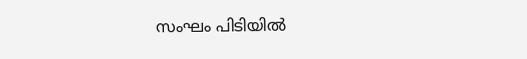സംഘം പിടിയിൽ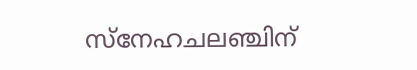സ്നേഹചലഞ്ചിന്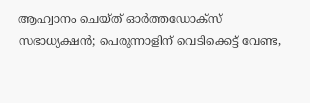ആഹ്വാനം ചെയ്ത് ഓർത്തഡോക്സ് സഭാധ്യക്ഷൻ; പെരുന്നാളിന് വെടിക്കെട്ട് വേണ്ട,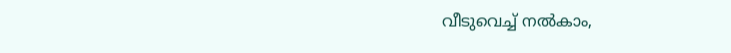വീടുവെച്ച് നൽകാം,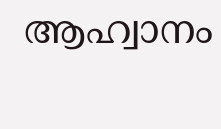ആഹ്വാനം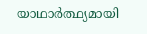യാഥാർത്ഥ്യമായി